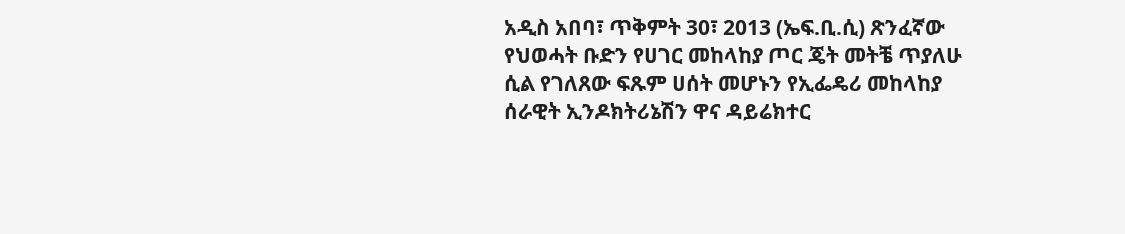አዲስ አበባ፣ ጥቅምት 30፣ 2013 (ኤፍ.ቢ.ሲ) ጽንፈኛው የህወሓት ቡድን የሀገር መከላከያ ጦር ጄት መትቼ ጥያለሁ ሲል የገለጸው ፍጹም ሀሰት መሆኑን የኢፌዴሪ መከላከያ ሰራዊት ኢንዶክትሪኔሽን ዋና ዳይሬክተር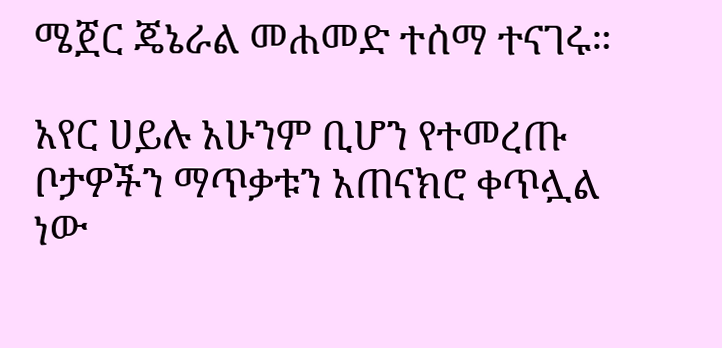ሜጀር ጄኔራል መሐመድ ተሰማ ተናገሩ።

አየር ሀይሉ አሁንም ቢሆን የተመረጡ ቦታዎችን ማጥቃቱን አጠናክሮ ቀጥሏል ነው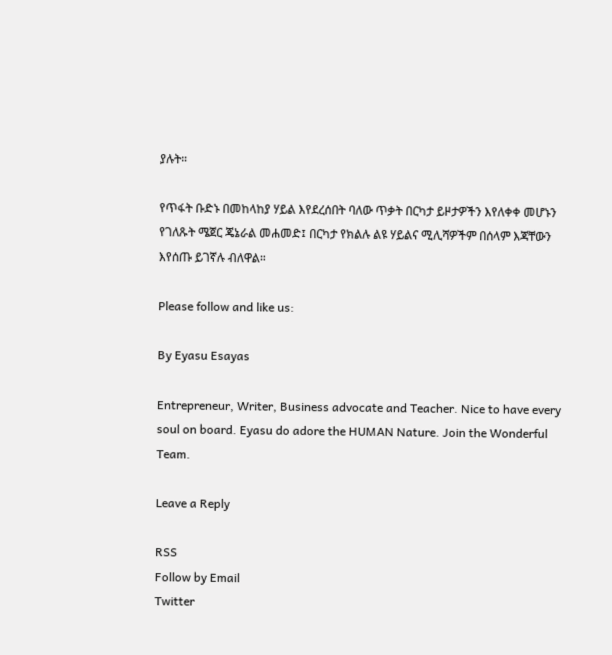ያሉት።

የጥፋት ቡድኑ በመከላከያ ሃይል እየደረሰበት ባለው ጥቃት በርካታ ይዞታዎችን እየለቀቀ መሆኑን የገለጹት ሜጀር ጄኔራል መሐመድ፤ በርካታ የክልሉ ልዩ ሃይልና ሚሊሻዎችም በሰላም እጃቸውን እየሰጡ ይገኛሉ ብለዋል።

Please follow and like us:

By Eyasu Esayas

Entrepreneur, Writer, Business advocate and Teacher. Nice to have every soul on board. Eyasu do adore the HUMAN Nature. Join the Wonderful Team.

Leave a Reply

RSS
Follow by Email
Twitter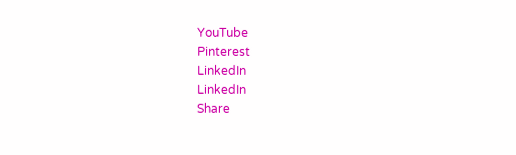YouTube
Pinterest
LinkedIn
LinkedIn
Share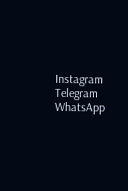Instagram
Telegram
WhatsApp